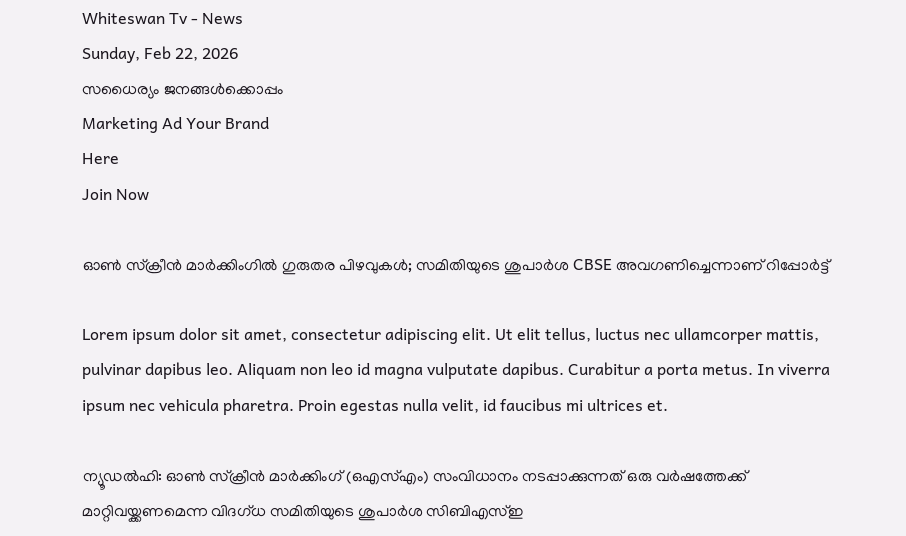Whiteswan Tv - News
Sunday, Feb 22, 2026
സധൈര്യം ജനങ്ങൾക്കൊപ്പം
Marketing Ad Your Brand
Here
Join Now

ഓൺ സ്‌ക്രീൻ മാർക്കിംഗിൽ ഗുരുതര പിഴവുകൾ; സമിതിയുടെ ശുപാർശ CBSE അവഗണിച്ചെന്നാണ് റിപ്പോർട്ട്

Lorem ipsum dolor sit amet, consectetur adipiscing elit. Ut elit tellus, luctus nec ullamcorper mattis, pulvinar dapibus leo. Aliquam non leo id magna vulputate dapibus. Curabitur a porta metus. In viverra ipsum nec vehicula pharetra. Proin egestas nulla velit, id faucibus mi ultrices et.

ന്യൂഡൽഹി: ഓൺ സ്‌ക്രീൻ മാർക്കിംഗ് (ഒഎസ്എം) സംവിധാനം നടപ്പാക്കുന്നത് ഒരു വർഷത്തേക്ക് മാറ്റിവയ്ക്കണമെന്ന വിദഗ്ധ സമിതിയുടെ ശുപാർശ സിബിഎസ്ഇ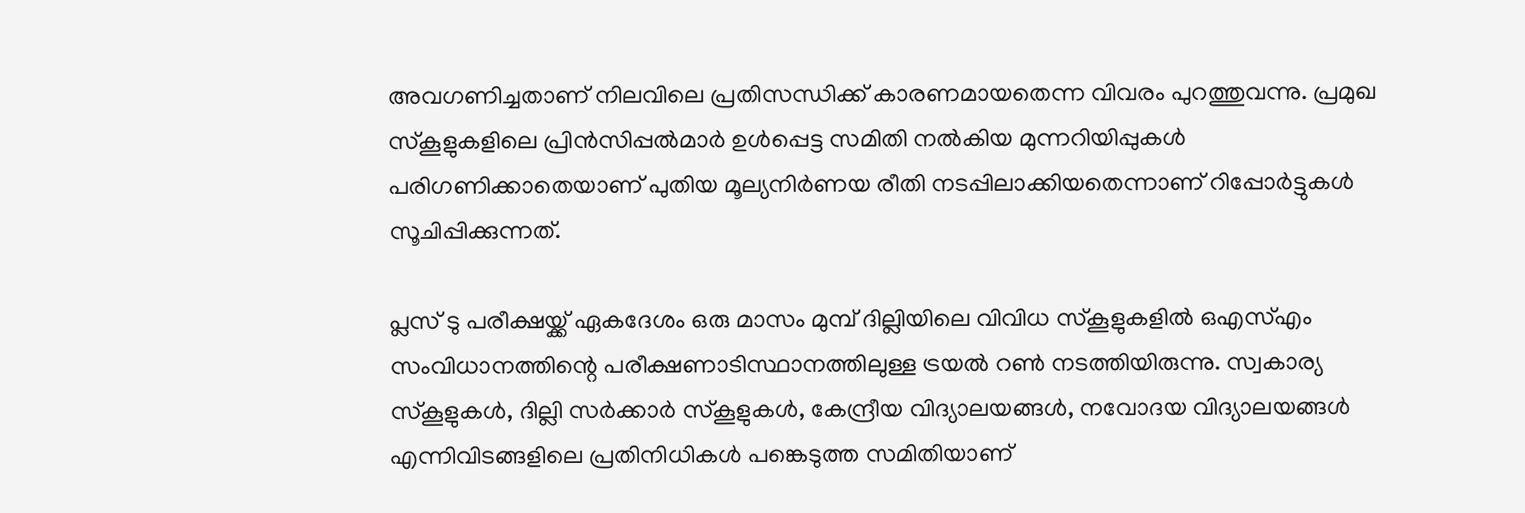അവഗണിച്ചതാണ് നിലവിലെ പ്രതിസന്ധിക്ക് കാരണമായതെന്ന വിവരം പുറത്തുവന്നു. പ്രമുഖ സ്കൂളുകളിലെ പ്രിൻസിപ്പൽമാർ ഉൾപ്പെട്ട സമിതി നൽകിയ മുന്നറിയിപ്പുകൾ പരിഗണിക്കാതെയാണ് പുതിയ മൂല്യനിർണയ രീതി നടപ്പിലാക്കിയതെന്നാണ് റിപ്പോർട്ടുകൾ സൂചിപ്പിക്കുന്നത്.

പ്ലസ് ടു പരീക്ഷയ്ക്ക് ഏകദേശം ഒരു മാസം മുമ്പ് ദില്ലിയിലെ വിവിധ സ്കൂളുകളിൽ ഒഎസ്എം സംവിധാനത്തിന്റെ പരീക്ഷണാടിസ്ഥാനത്തിലുള്ള ട്രയൽ റൺ നടത്തിയിരുന്നു. സ്വകാര്യ സ്കൂളുകൾ, ദില്ലി സർക്കാർ സ്കൂളുകൾ, കേന്ദ്രീയ വിദ്യാലയങ്ങൾ, നവോദയ വിദ്യാലയങ്ങൾ എന്നിവിടങ്ങളിലെ പ്രതിനിധികൾ പങ്കെടുത്ത സമിതിയാണ്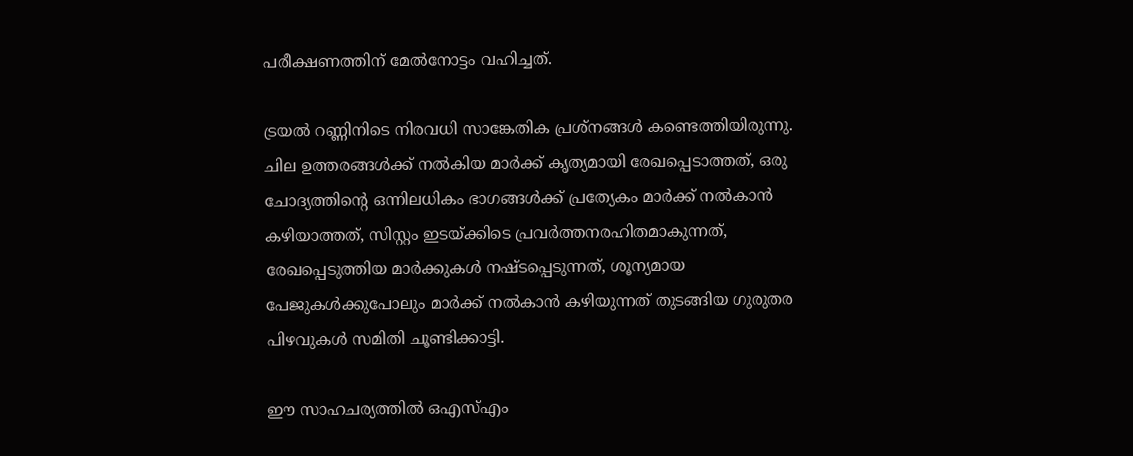പരീക്ഷണത്തിന് മേൽനോട്ടം വഹിച്ചത്.

ട്രയൽ റണ്ണിനിടെ നിരവധി സാങ്കേതിക പ്രശ്നങ്ങൾ കണ്ടെത്തിയിരുന്നു. ചില ഉത്തരങ്ങൾക്ക് നൽകിയ മാർക്ക് കൃത്യമായി രേഖപ്പെടാത്തത്, ഒരു ചോദ്യത്തിന്റെ ഒന്നിലധികം ഭാഗങ്ങൾക്ക് പ്രത്യേകം മാർക്ക് നൽകാൻ കഴിയാത്തത്, സിസ്റ്റം ഇടയ്ക്കിടെ പ്രവർത്തനരഹിതമാകുന്നത്, രേഖപ്പെടുത്തിയ മാർക്കുകൾ നഷ്ടപ്പെടുന്നത്, ശൂന്യമായ പേജുകൾക്കുപോലും മാർക്ക് നൽകാൻ കഴിയുന്നത് തുടങ്ങിയ ഗുരുതര പിഴവുകൾ സമിതി ചൂണ്ടിക്കാട്ടി.

ഈ സാഹചര്യത്തിൽ ഒഎസ്എം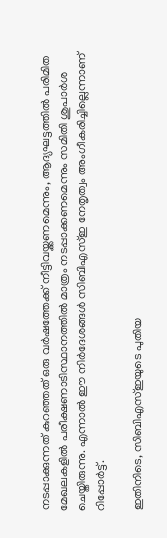നടപ്പാക്കുന്നത് കുറഞ്ഞത് ഒരു വർഷത്തേക്ക് നീട്ടിവയ്ക്കണമെന്നും, ആദ്യഘട്ടത്തിൽ പരിമിത മേഖലകളിൽ പരീക്ഷണാടിസ്ഥാനത്തിൽ മാത്രം നടപ്പാക്കണമെന്നും സമിതി ശുപാർശ ചെയ്തിരുന്നു. എന്നാൽ ഈ നിർദേശങ്ങൾ സിബിഎസ്ഇ നേതൃത്വം അംഗീകരിച്ചില്ലെന്നാണ് റിപ്പോർട്ട്.

ഇതിനിടെ, സിബിഎസ്ഇയുടെ പുതിയ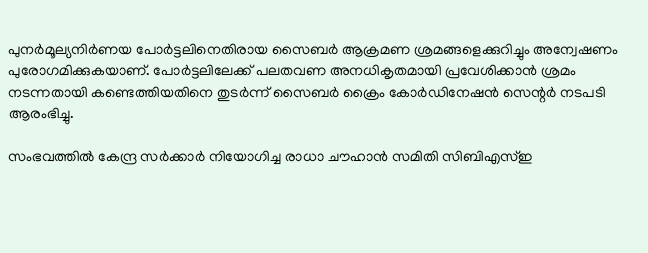പുനർമൂല്യനിർണയ പോർട്ടലിനെതിരായ സൈബർ ആക്രമണ ശ്രമങ്ങളെക്കുറിച്ചും അന്വേഷണം പുരോഗമിക്കുകയാണ്. പോർട്ടലിലേക്ക് പലതവണ അനധികൃതമായി പ്രവേശിക്കാൻ ശ്രമം നടന്നതായി കണ്ടെത്തിയതിനെ തുടർന്ന് സൈബർ ക്രൈം കോർഡിനേഷൻ സെന്റർ നടപടി ആരംഭിച്ചു.

സംഭവത്തിൽ കേന്ദ്ര സർക്കാർ നിയോഗിച്ച രാധാ ചൗഹാൻ സമിതി സിബിഎസ്ഇ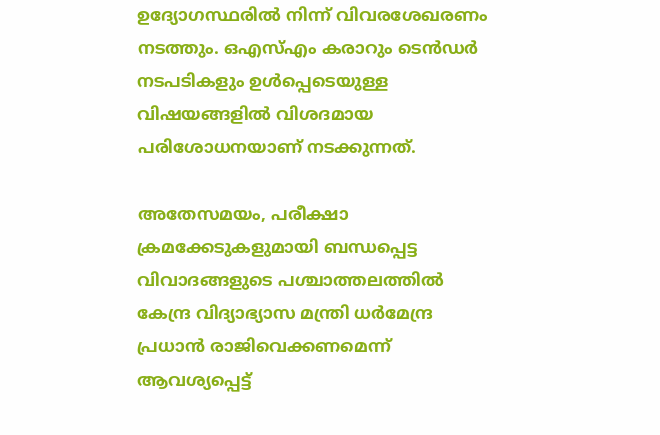ഉദ്യോഗസ്ഥരിൽ നിന്ന് വിവരശേഖരണം നടത്തും. ഒഎസ്എം കരാറും ടെൻഡർ നടപടികളും ഉൾപ്പെടെയുള്ള വിഷയങ്ങളിൽ വിശദമായ പരിശോധനയാണ് നടക്കുന്നത്.

അതേസമയം, പരീക്ഷാ ക്രമക്കേടുകളുമായി ബന്ധപ്പെട്ട വിവാദങ്ങളുടെ പശ്ചാത്തലത്തിൽ കേന്ദ്ര വിദ്യാഭ്യാസ മന്ത്രി ധർമേന്ദ്ര പ്രധാൻ രാജിവെക്കണമെന്ന് ആവശ്യപ്പെട്ട്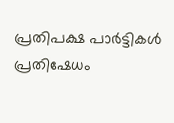പ്രതിപക്ഷ പാർട്ടികൾ പ്രതിഷേധം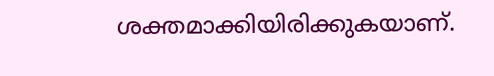ശക്തമാക്കിയിരിക്കുകയാണ്.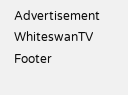Advertisement
WhiteswanTV Footer